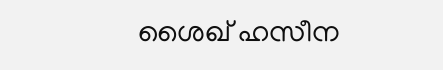ശൈഖ് ഹസീന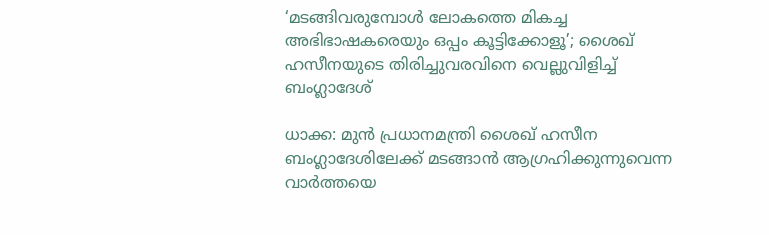‘മടങ്ങിവരുമ്പോൾ ലോകത്തെ മികച്ച അഭിഭാഷകരെയും ഒപ്പം കൂട്ടിക്കോളൂ’; ശൈഖ് ഹസീനയുടെ തിരിച്ചുവരവിനെ വെല്ലുവിളിച്ച് ബംഗ്ലാദേശ്

ധാക്ക: മുൻ പ്രധാനമന്ത്രി ശൈഖ് ഹസീന ബംഗ്ലാദേശിലേക്ക് മടങ്ങാൻ ആഗ്രഹിക്കുന്നുവെന്ന വാർത്തയെ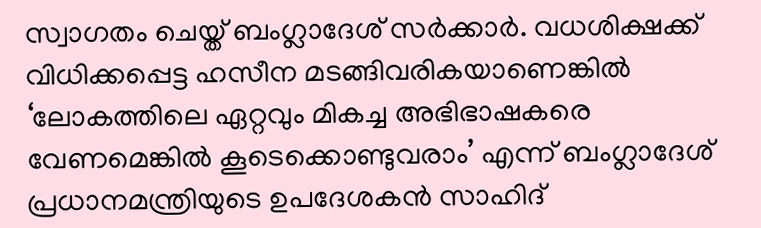സ്വാഗതം ചെയ്ത് ബംഗ്ലാദേശ് സർക്കാർ. വധശിക്ഷക്ക് വിധിക്കപ്പെട്ട ഹസീന മടങ്ങിവരികയാണെങ്കിൽ ‘ലോകത്തിലെ ഏറ്റവും മികച്ച അഭിഭാഷകരെ വേണമെങ്കിൽ കൂടെക്കൊണ്ടുവരാം’ എന്ന് ബംഗ്ലാദേശ് പ്രധാനമന്ത്രിയുടെ ഉപദേശകൻ സാഹിദ്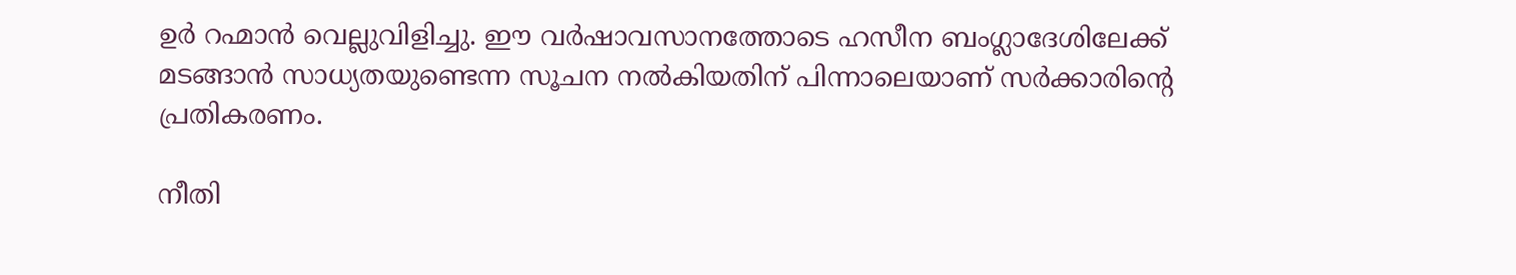ഉർ റഹ്മാൻ വെല്ലുവിളിച്ചു. ഈ വർഷാവസാനത്തോടെ ഹസീന ബംഗ്ലാദേശിലേക്ക് മടങ്ങാൻ സാധ്യതയുണ്ടെന്ന സൂചന നൽകിയതിന് പിന്നാലെയാണ് സർക്കാരിന്റെ പ്രതികരണം.

നീതി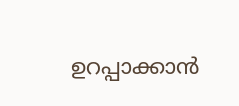ഉറപ്പാക്കാൻ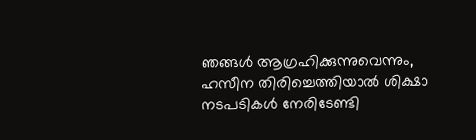ഞങ്ങൾ ആഗ്രഹിക്കുന്നുവെന്നും, ഹസീന തിരിച്ചെത്തിയാൽ ശിക്ഷാ നടപടികൾ നേരിടേണ്ടി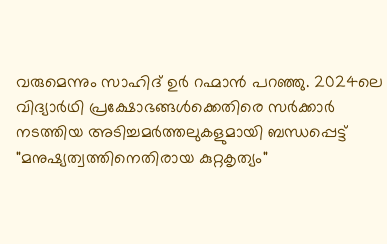വരുമെന്നും സാഹിദ് ഉർ റഹ്മാൻ പറഞ്ഞു. 2024ലെ വിദ്യാർഥി പ്രക്ഷോഭങ്ങൾക്കെതിരെ സർക്കാർ നടത്തിയ അടിച്ചമർത്തലുകളുമായി ബന്ധപ്പെട്ട് "മനുഷ്യത്വത്തിനെതിരായ കുറ്റകൃത്യം"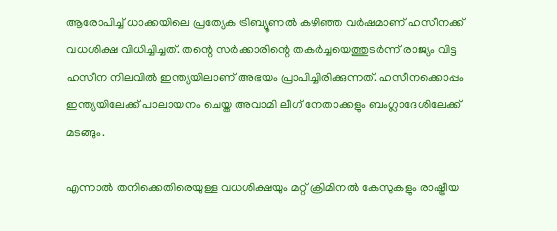ആരോപിച്ച് ധാക്കയിലെ പ്രത്യേക ട്രിബ്യൂണൽ കഴിഞ്ഞ വർഷമാണ് ഹസീനക്ക് വധശിക്ഷ വിധിച്ചിച്ചത്. തന്റെ സർക്കാരിന്റെ തകർച്ചയെത്തുടർന്ന് രാജ്യം വിട്ട ഹസീന നിലവിൽ ഇന്ത്യയിലാണ് അഭയം പ്രാപിച്ചിരിക്കുന്നത്. ഹസീനക്കൊപ്പം ഇന്ത്യയിലേക്ക് പാലായനം ചെയ്ത അവാമി ലീഗ് നേതാക്കളും ബംഗ്ലാദേശിലേക്ക് മടങ്ങും.

എന്നാൽ തനിക്കെതിരെയുള്ള വധശിക്ഷയും മറ്റ് ക്രിമിനൽ കേസുകളും രാഷ്ട്രീയ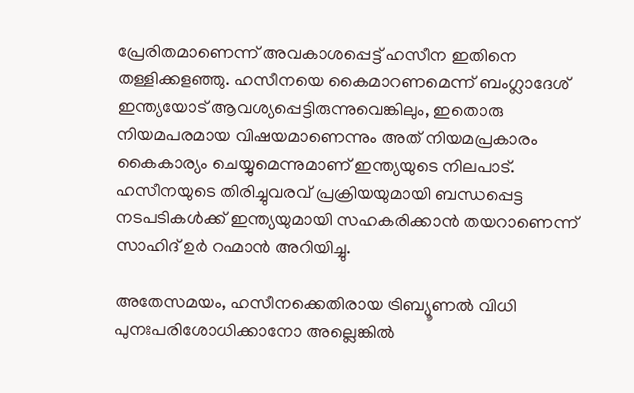പ്രേരിതമാണെന്ന് അവകാശപ്പെട്ട് ഹസീന ഇതിനെ തള്ളിക്കളഞ്ഞു. ഹസീനയെ കൈമാറണമെന്ന് ബംഗ്ലാദേശ് ഇന്ത്യയോട് ആവശ്യപ്പെട്ടിരുന്നുവെങ്കിലും, ഇതൊരു നിയമപരമായ വിഷയമാണെന്നും അത് നിയമപ്രകാരം കൈകാര്യം ചെയ്യുമെന്നുമാണ് ഇന്ത്യയുടെ നിലപാട്. ഹസീനയുടെ തിരിച്ചുവരവ് പ്രക്രിയയുമായി ബന്ധപ്പെട്ട നടപടികൾക്ക് ഇന്ത്യയുമായി സഹകരിക്കാൻ തയറാണെന്ന് സാഹിദ് ഉർ റഹ്മാൻ അറിയിച്ചു.

അതേസമയം, ഹസീനക്കെതിരായ ട്രിബ്യൂണൽ വിധി പുനഃപരിശോധിക്കാനോ അല്ലെങ്കിൽ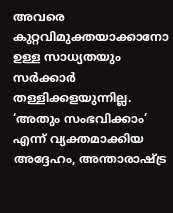അവരെ കുറ്റവിമുക്തയാക്കാനോ ഉള്ള സാധ്യതയും സർക്കാർ തള്ളിക്കളയുന്നില്ല. ‘അതും സംഭവിക്കാം’ എന്ന് വ്യക്തമാക്കിയ അദ്ദേഹം, അന്താരാഷ്ട്ര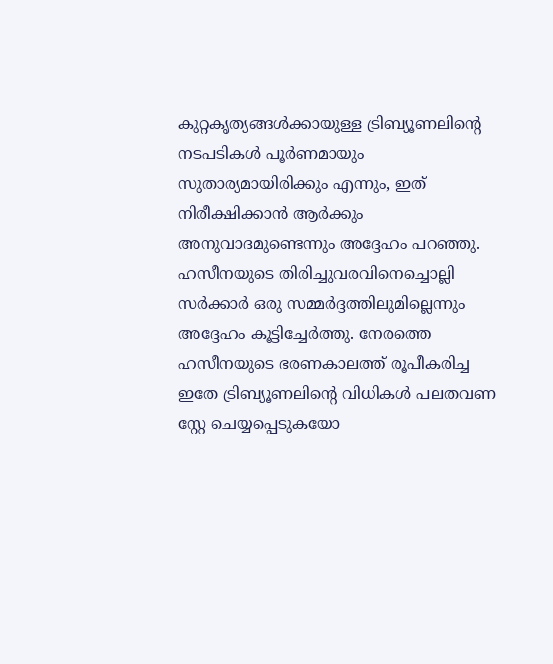കുറ്റകൃത്യങ്ങൾക്കായുള്ള ട്രിബ്യൂണലിന്റെ നടപടികൾ പൂർണമായും സുതാര്യമായിരിക്കും എന്നും, ഇത് നിരീക്ഷിക്കാൻ ആർക്കും അനുവാദമുണ്ടെന്നും അദ്ദേഹം പറഞ്ഞു. ഹസീനയുടെ തിരിച്ചുവരവിനെച്ചൊല്ലി സർക്കാർ ഒരു സമ്മർദ്ദത്തിലുമില്ലെന്നും അദ്ദേഹം കൂട്ടിച്ചേർത്തു. നേരത്തെ ഹസീനയുടെ ഭരണകാലത്ത് രൂപീകരിച്ച ഇതേ ട്രിബ്യൂണലിന്റെ വിധികൾ പലതവണ സ്റ്റേ ചെയ്യപ്പെടുകയോ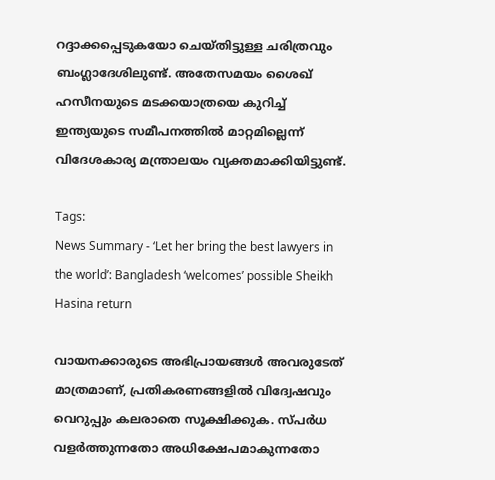റദ്ദാക്കപ്പെടുകയോ ചെയ്തിട്ടുള്ള ചരിത്രവും ബംഗ്ലാദേശിലുണ്ട്. അതേസമയം ശൈഖ് ഹസീനയുടെ മടക്കയാത്രയെ കുറിച്ച് ഇന്ത്യയുടെ സമീപനത്തിൽ മാറ്റമില്ലെന്ന് വിദേശകാര്യ മന്ത്രാലയം വ്യക്തമാക്കിയിട്ടുണ്ട്.

Tags:
News Summary - ‘Let her bring the best lawyers in the world’: Bangladesh ‘welcomes’ possible Sheikh Hasina return

വായനക്കാരുടെ അഭിപ്രായങ്ങള്‍ അവരുടേത് മാത്രമാണ്, പ്രതികരണങ്ങളിൽ വിദ്വേഷവും വെറുപ്പും കലരാതെ സൂക്ഷിക്കുക. സ്പർധ വളർത്തുന്നതോ അധിക്ഷേപമാകുന്നതോ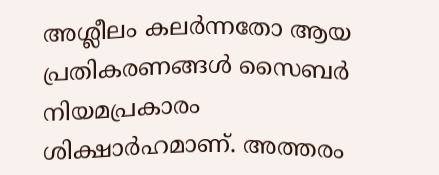അശ്ലീലം കലർന്നതോ ആയ പ്രതികരണങ്ങൾ സൈബർ നിയമപ്രകാരം ശിക്ഷാർഹമാണ്. അത്തരം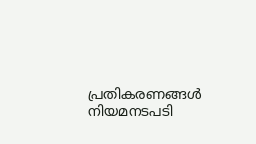പ്രതികരണങ്ങൾ നിയമനടപടി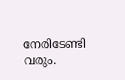നേരിടേണ്ടി വരും.